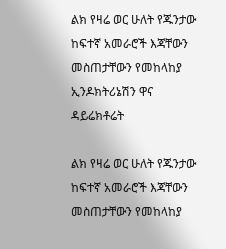ልክ የዛሬ ወር ሁለት የጁንታው ከፍተኛ አመራሮች እጃቸውን መስጠታቸውን የመከላከያ ኢንዶክትሪኔሽን ዋና ዳይሬክቶሬት

ልክ የዛሬ ወር ሁለት የጁንታው ከፍተኛ አመራሮች እጃቸውን መስጠታቸውን የመከላከያ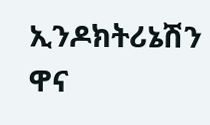ኢንዶክትሪኔሽን ዋና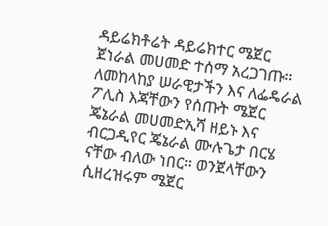ዳይሬክቶሬት ዳይሬክተር ሜጀር ጀነራል መሀመድ ተሰማ አረጋገጡ።  ለመከላከያ ሠራዊታችን እና ለፌዴራል ፖሊስ እጃቸውን የሰጡት ሜጀር ጄኔራል መሀመድኢሻ ዘይኑ እና ብርጋዲየር ጄኔራል ሙሉጌታ በርሄ ናቸው ብለው ነበር። ወንጀላቸውን ሲዘረዝሩም ሜጀር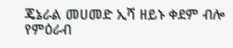ጄኔራል መሀመድ ኢሻ ዘይኑ ቀደም ብሎ የምዕራብ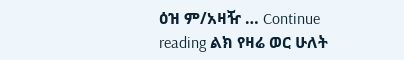ዕዝ ም/አዛዥ … Continue reading ልክ የዛሬ ወር ሁለት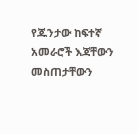የጁንታው ከፍተኛ አመራሮች እጃቸውን መስጠታቸውን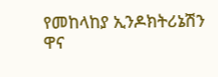የመከላከያ ኢንዶክትሪኔሽን ዋና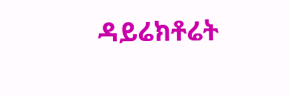ዳይሬክቶሬት